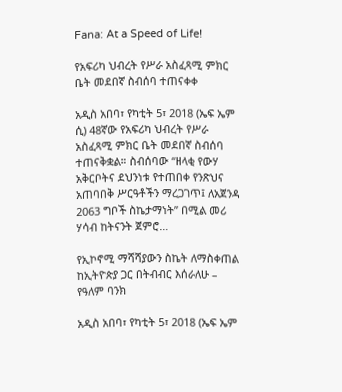Fana: At a Speed of Life!

የአፍሪካ ህብረት የሥራ አስፈጻሚ ምክር ቤት መደበኛ ስብሰባ ተጠናቀቀ

አዲስ አበባ፣ የካቲት 5፣ 2018 (ኤፍ ኤም ሲ) 48ኛው የአፍሪካ ህብረት የሥራ አስፈጻሚ ምክር ቤት መደበኛ ስብሰባ ተጠናቅቋል። ስብሰባው “ዘላቂ የውሃ አቅርቦትና ደህንነቱ የተጠበቀ የንጽህና አጠባበቅ ሥርዓቶችን ማረጋገጥ፤ ለአጀንዳ 2063 ግቦች ስኬታማነት” በሚል መሪ ሃሳብ ከትናንት ጀምሮ…

የኢኮኖሚ ማሻሻያውን ስኬት ለማስቀጠል ከኢትዮጵያ ጋር በትብብር እሰራለሁ – የዓለም ባንክ

አዲስ አበባ፣ የካቲት 5፣ 2018 (ኤፍ ኤም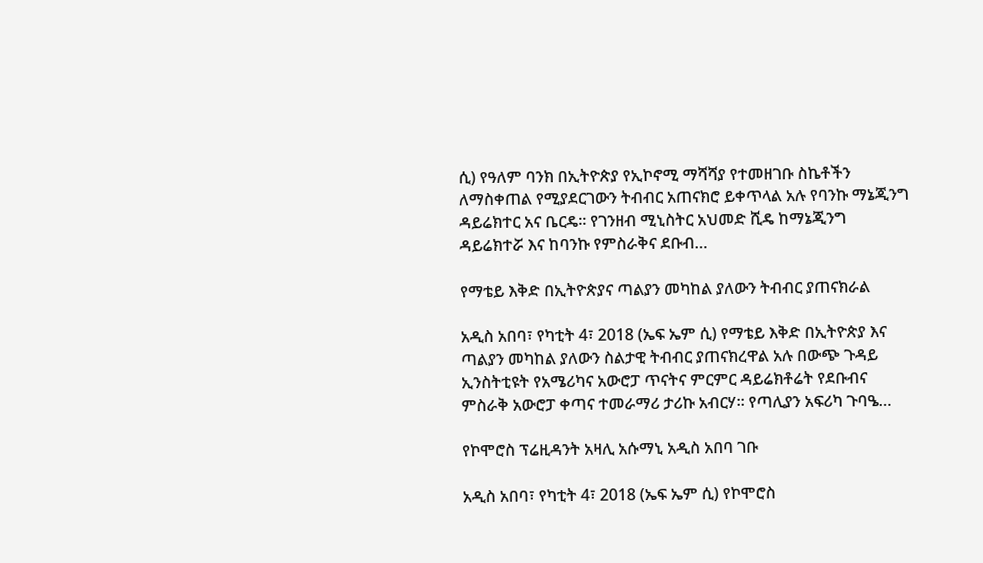ሲ) የዓለም ባንክ በኢትዮጵያ የኢኮኖሚ ማሻሻያ የተመዘገቡ ስኬቶችን ለማስቀጠል የሚያደርገውን ትብብር አጠናክሮ ይቀጥላል አሉ የባንኩ ማኔጂንግ ዳይሬክተር አና ቤርዴ፡፡ የገንዘብ ሚኒስትር አህመድ ሺዴ ከማኔጂንግ ዳይሬክተሯ እና ከባንኩ የምስራቅና ደቡብ…

የማቴይ እቅድ በኢትዮጵያና ጣልያን መካከል ያለውን ትብብር ያጠናክራል

አዲስ አበባ፣ የካቲት 4፣ 2018 (ኤፍ ኤም ሲ) የማቴይ እቅድ በኢትዮጵያ እና ጣልያን መካከል ያለውን ስልታዊ ትብብር ያጠናክረዋል አሉ በውጭ ጉዳይ ኢንስትቲዩት የአሜሪካና አውሮፓ ጥናትና ምርምር ዳይሬክቶሬት የደቡብና ምስራቅ አውሮፓ ቀጣና ተመራማሪ ታሪኩ አብርሃ። የጣሊያን አፍሪካ ጉባዔ…

የኮሞሮስ ፕሬዚዳንት አዛሊ አሱማኒ አዲስ አበባ ገቡ

አዲስ አበባ፣ የካቲት 4፣ 2018 (ኤፍ ኤም ሲ) የኮሞሮስ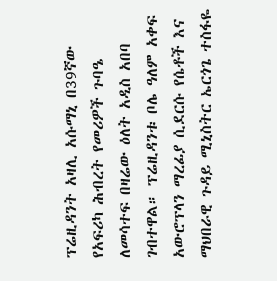ፕሬዚዳንት አዛሊ አሱማኒ በ39ኛው የአፍሪካ ሕብረት የመሪዎች ጉባዔ ለመሳተፍ በዛሬው ዕለት አዲስ አበባ ገብተዋል። ፕሬዚዳንቱ ቦሌ ዓለም አቀፍ አውሮፕላን ማረፊያ ሲደርሱ የሴቶች እና ማህበራዊ ጉዳይ ሚኒስትር ኤርጎጌ ተስፋዬ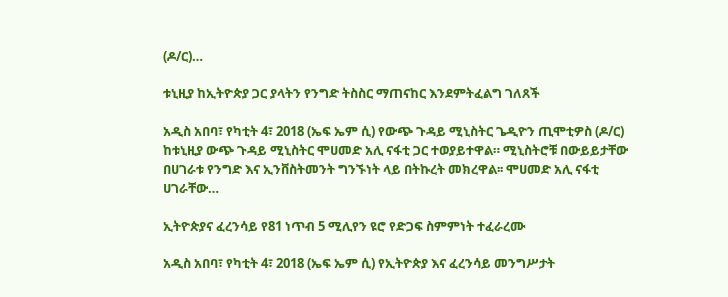(ዶ/ር)…

ቱኒዚያ ከኢትዮጵያ ጋር ያላትን የንግድ ትስስር ማጠናከር እንደምትፈልግ ገለጸች

አዲስ አበባ፣ የካቲት 4፣ 2018 (ኤፍ ኤም ሲ) የውጭ ጉዳይ ሚኒስትር ጌዲዮን ጢሞቲዎስ (ዶ/ር) ከቱኒዚያ ውጭ ጉዳይ ሚኒስትር ሞሀመድ አሊ ናፋቲ ጋር ተወያይተዋል። ሚኒስትሮቹ በውይይታቸው በሀገራቱ የንግድ እና ኢንቨስትመንት ግንኙነት ላይ በትኩረት መክረዋል፡፡ ሞሀመድ አሊ ናፋቲ ሀገራቸው…

ኢትዮጵያና ፈረንሳይ የ81 ነጥብ 5 ሚሊየን ዩሮ የድጋፍ ስምምነት ተፈራረሙ

አዲስ አበባ፣ የካቲት 4፣ 2018 (ኤፍ ኤም ሲ) የኢትዮጵያ እና ፈረንሳይ መንግሥታት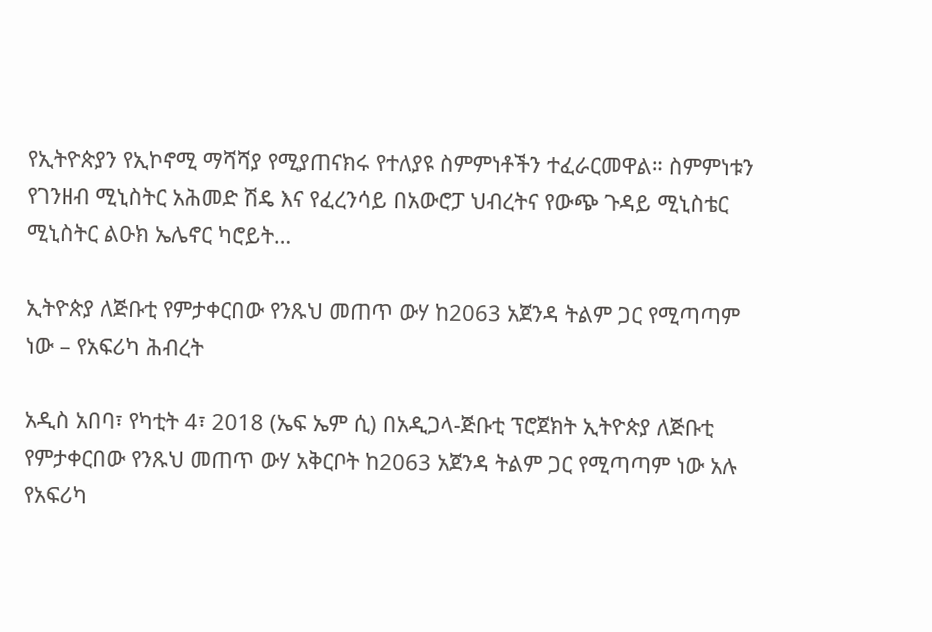የኢትዮጵያን የኢኮኖሚ ማሻሻያ የሚያጠናክሩ የተለያዩ ስምምነቶችን ተፈራርመዋል። ስምምነቱን የገንዘብ ሚኒስትር አሕመድ ሽዴ እና የፈረንሳይ በአውሮፓ ህብረትና የውጭ ጉዳይ ሚኒስቴር ሚኒስትር ልዑክ ኤሌኖር ካሮይት…

ኢትዮጵያ ለጅቡቲ የምታቀርበው የንጹህ መጠጥ ውሃ ከ2063 አጀንዳ ትልም ጋር የሚጣጣም ነው – የአፍሪካ ሕብረት

አዲስ አበባ፣ የካቲት 4፣ 2018 (ኤፍ ኤም ሲ) በአዲጋላ-ጅቡቲ ፕሮጀክት ኢትዮጵያ ለጅቡቲ የምታቀርበው የንጹህ መጠጥ ውሃ አቅርቦት ከ2063 አጀንዳ ትልም ጋር የሚጣጣም ነው አሉ የአፍሪካ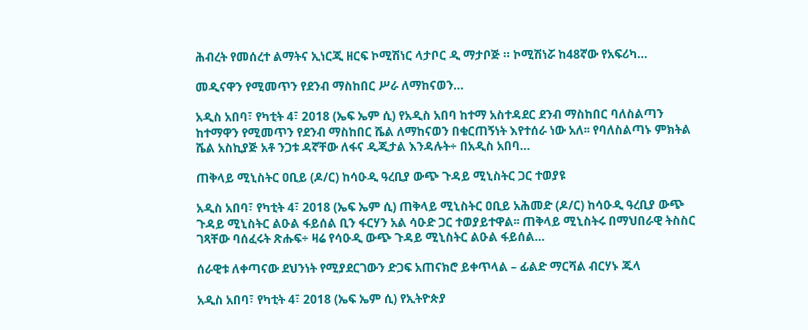ሕብረት የመሰረተ ልማትና ኢነርጂ ዘርፍ ኮሚሽነር ላታቦር ዲ ማታቦጅ ። ኮሚሽነሯ ከ48ኛው የአፍሪካ…

መዲናዋን የሚመጥን የደንብ ማስከበር ሥራ ለማከናወን…

አዲስ አበባ፣ የካቲት 4፣ 2018 (ኤፍ ኤም ሲ) የአዲስ አበባ ከተማ አስተዳደር ደንብ ማስከበር ባለስልጣን ከተማዋን የሚመጥን የደንብ ማስከበር ሼል ለማከናወን በቁርጠኝነት እየተሰራ ነው አለ፡፡ የባለስልጣኑ ምክትል ሼል አስኪያጅ አቶ ንጋቱ ዳኛቸው ለፋና ዲጂታል እንዳሉት÷ በአዲስ አበባ…

ጠቅላይ ሚኒስትር ዐቢይ (ዶ/ር) ከሳዑዲ ዓረቢያ ውጭ ጉዳይ ሚኒስትር ጋር ተወያዩ

አዲስ አበባ፣ የካቲት 4፣ 2018 (ኤፍ ኤም ሲ) ጠቅላይ ሚኒስትር ዐቢይ አሕመድ (ዶ/ር) ከሳዑዲ ዓረቢያ ውጭ ጉዳይ ሚኒስትር ልዑል ፋይሰል ቢን ፋርሃን አል ሳዑድ ጋር ተወያይተዋል፡፡ ጠቅላይ ሚኒስትሩ በማህበራዊ ትስስር ገጻቸው ባሰፈሩት ጽሑፍ÷ ዛሬ የሳዑዲ ውጭ ጉዳይ ሚኒስትር ልዑል ፋይሰል…

ሰራዊቱ ለቀጣናው ደህንነት የሚያደርገውን ድጋፍ አጠናክሮ ይቀጥላል – ፊልድ ማርሻል ብርሃኑ ጁላ

አዲስ አበባ፣ የካቲት 4፣ 2018 (ኤፍ ኤም ሲ) የኢትዮጵያ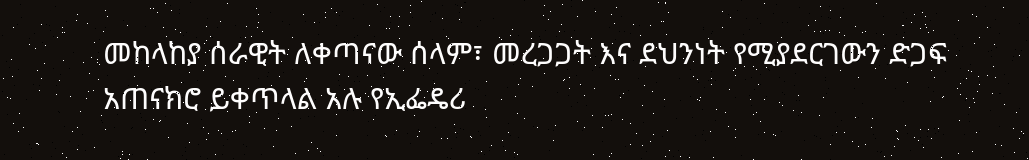መከላከያ ሰራዊት ለቀጣናው ሰላም፣ መረጋጋት እና ደህንነት የሚያደርገውን ድጋፍ አጠናክሮ ይቀጥላል አሉ የኢፌዴሪ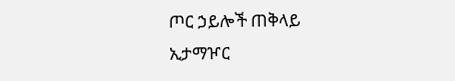ጦር ኃይሎች ጠቅላይ ኢታማዦር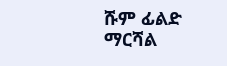ሹም ፊልድ ማርሻል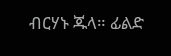ብርሃኑ ጁላ። ፊልድ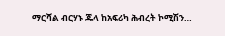ማርሻል ብርሃኑ ጁላ ከአፍሪካ ሕብረት ኮሚሽን…